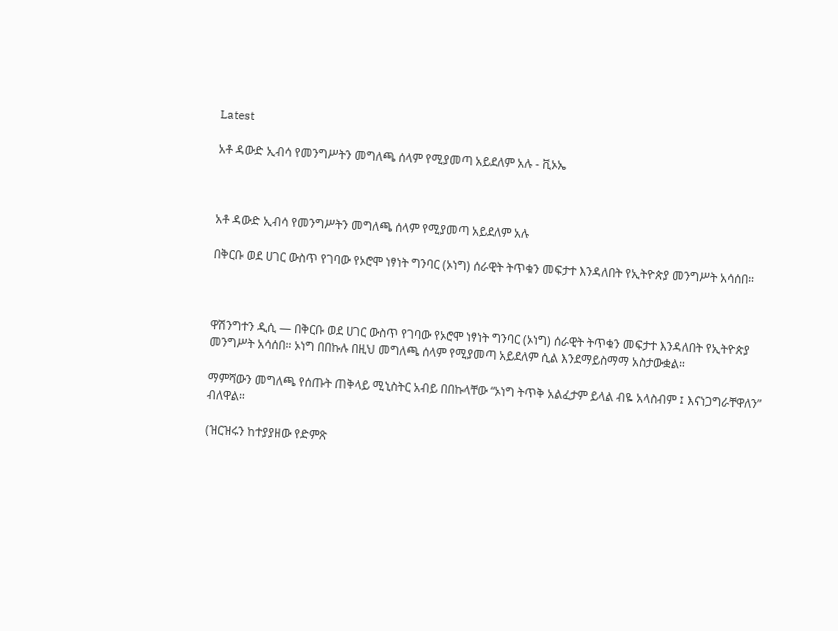Latest

አቶ ዳውድ ኢብሳ የመንግሥትን መግለጫ ሰላም የሚያመጣ አይደለም አሉ - ቪኦኤ



አቶ ዳውድ ኢብሳ የመንግሥትን መግለጫ ሰላም የሚያመጣ አይደለም አሉ

በቅርቡ ወደ ሀገር ውስጥ የገባው የኦሮሞ ነፃነት ግንባር (ኦነግ) ሰራዊት ትጥቁን መፍታተ እንዳለበት የኢትዮጵያ መንግሥት አሳሰበ።



ዋሽንግተን ዲሲ — በቅርቡ ወደ ሀገር ውስጥ የገባው የኦሮሞ ነፃነት ግንባር (ኦነግ) ሰራዊት ትጥቁን መፍታተ እንዳለበት የኢትዮጵያ መንግሥት አሳሰበ። ኦነግ በበኩሉ በዚህ መግለጫ ሰላም የሚያመጣ አይደለም ሲል እንደማይስማማ አስታውቋል።

ማምሻውን መግለጫ የሰጡት ጠቅላይ ሚኒስትር አብይ በበኩላቸው “ኦነግ ትጥቅ አልፈታም ይላል ብዬ አላስብም ፤ እናነጋግራቸዋለን” ብለዋል።

(ዝርዝሩን ከተያያዘው የድምጽ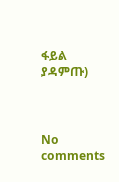ፋይል ያዳምጡ)



No comments